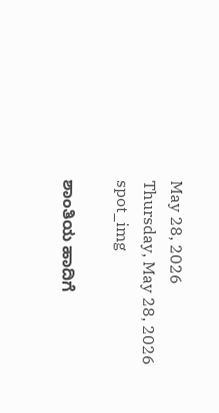May 28, 2026
Thursday, May 28, 2026
spot_img

ಶಾಂತಿಯ ಹಾದಿಗೆ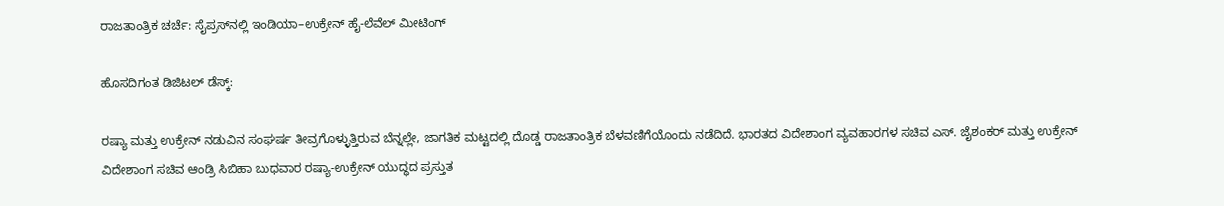ರಾಜತಾಂತ್ರಿಕ ಚರ್ಚೆ: ಸೈಪ್ರಸ್‌ನಲ್ಲಿ ಇಂಡಿಯಾ–ಉಕ್ರೇನ್ ಹೈ-ಲೆವೆಲ್ ಮೀಟಿಂಗ್

ಹೊಸದಿಗಂತ ಡಿಜಿಟಲ್‌ ಡೆಸ್ಕ್:

ರಷ್ಯಾ ಮತ್ತು ಉಕ್ರೇನ್ ನಡುವಿನ ಸಂಘರ್ಷ ತೀವ್ರಗೊಳ್ಳುತ್ತಿರುವ ಬೆನ್ನಲ್ಲೇ, ಜಾಗತಿಕ ಮಟ್ಟದಲ್ಲಿ ದೊಡ್ಡ ರಾಜತಾಂತ್ರಿಕ ಬೆಳವಣಿಗೆಯೊಂದು ನಡೆದಿದೆ. ಭಾರತದ ವಿದೇಶಾಂಗ ವ್ಯವಹಾರಗಳ ಸಚಿವ ಎಸ್. ಜೈಶಂಕರ್ ಮತ್ತು ಉಕ್ರೇನ್ ವಿದೇಶಾಂಗ ಸಚಿವ ಆಂಡ್ರಿ ಸಿಬಿಹಾ ಬುಧವಾರ ರಷ್ಯಾ-ಉಕ್ರೇನ್ ಯುದ್ಧದ ಪ್ರಸ್ತುತ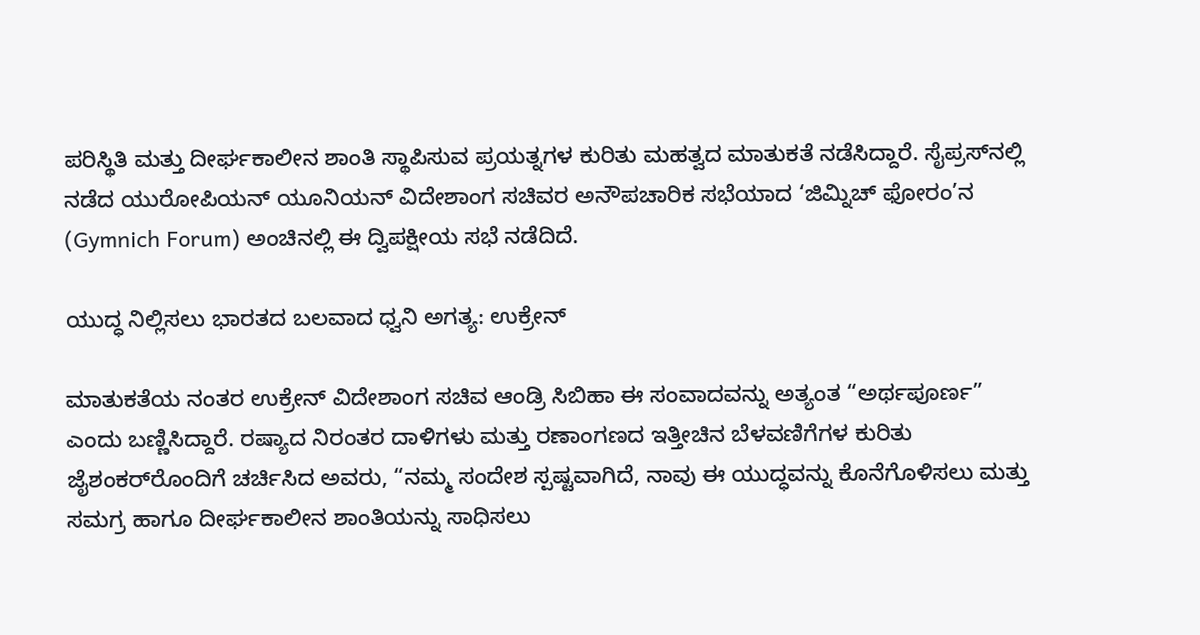ಪರಿಸ್ಥಿತಿ ಮತ್ತು ದೀರ್ಘಕಾಲೀನ ಶಾಂತಿ ಸ್ಥಾಪಿಸುವ ಪ್ರಯತ್ನಗಳ ಕುರಿತು ಮಹತ್ವದ ಮಾತುಕತೆ ನಡೆಸಿದ್ದಾರೆ. ಸೈಪ್ರಸ್‌ನಲ್ಲಿ ನಡೆದ ಯುರೋಪಿಯನ್ ಯೂನಿಯನ್ ವಿದೇಶಾಂಗ ಸಚಿವರ ಅನೌಪಚಾರಿಕ ಸಭೆಯಾದ ‘ಜಿಮ್ನಿಚ್ ಫೋರಂ’ನ (Gymnich Forum) ಅಂಚಿನಲ್ಲಿ ಈ ದ್ವಿಪಕ್ಷೀಯ ಸಭೆ ನಡೆದಿದೆ.

ಯುದ್ಧ ನಿಲ್ಲಿಸಲು ಭಾರತದ ಬಲವಾದ ಧ್ವನಿ ಅಗತ್ಯ: ಉಕ್ರೇನ್

ಮಾತುಕತೆಯ ನಂತರ ಉಕ್ರೇನ್ ವಿದೇಶಾಂಗ ಸಚಿವ ಆಂಡ್ರಿ ಸಿಬಿಹಾ ಈ ಸಂವಾದವನ್ನು ಅತ್ಯಂತ “ಅರ್ಥಪೂರ್ಣ” ಎಂದು ಬಣ್ಣಿಸಿದ್ದಾರೆ. ರಷ್ಯಾದ ನಿರಂತರ ದಾಳಿಗಳು ಮತ್ತು ರಣಾಂಗಣದ ಇತ್ತೀಚಿನ ಬೆಳವಣಿಗೆಗಳ ಕುರಿತು ಜೈಶಂಕರ್‌ರೊಂದಿಗೆ ಚರ್ಚಿಸಿದ ಅವರು, “ನಮ್ಮ ಸಂದೇಶ ಸ್ಪಷ್ಟವಾಗಿದೆ, ನಾವು ಈ ಯುದ್ಧವನ್ನು ಕೊನೆಗೊಳಿಸಲು ಮತ್ತು ಸಮಗ್ರ ಹಾಗೂ ದೀರ್ಘಕಾಲೀನ ಶಾಂತಿಯನ್ನು ಸಾಧಿಸಲು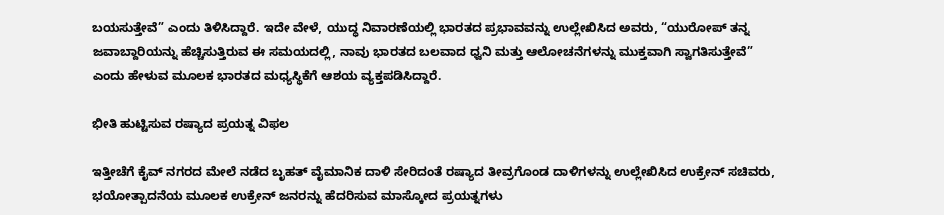ಬಯಸುತ್ತೇವೆ” ಎಂದು ತಿಳಿಸಿದ್ದಾರೆ. ಇದೇ ವೇಳೆ, ಯುದ್ಧ ನಿವಾರಣೆಯಲ್ಲಿ ಭಾರತದ ಪ್ರಭಾವವನ್ನು ಉಲ್ಲೇಖಿಸಿದ ಅವರು, “ಯುರೋಪ್ ತನ್ನ ಜವಾಬ್ದಾರಿಯನ್ನು ಹೆಚ್ಚಿಸುತ್ತಿರುವ ಈ ಸಮಯದಲ್ಲಿ, ನಾವು ಭಾರತದ ಬಲವಾದ ಧ್ವನಿ ಮತ್ತು ಆಲೋಚನೆಗಳನ್ನು ಮುಕ್ತವಾಗಿ ಸ್ವಾಗತಿಸುತ್ತೇವೆ” ಎಂದು ಹೇಳುವ ಮೂಲಕ ಭಾರತದ ಮಧ್ಯಸ್ಥಿಕೆಗೆ ಆಶಯ ವ್ಯಕ್ತಪಡಿಸಿದ್ದಾರೆ.

ಭೀತಿ ಹುಟ್ಟಿಸುವ ರಷ್ಯಾದ ಪ್ರಯತ್ನ ವಿಫಲ

ಇತ್ತೀಚೆಗೆ ಕೈವ್ ನಗರದ ಮೇಲೆ ನಡೆದ ಬೃಹತ್ ವೈಮಾನಿಕ ದಾಳಿ ಸೇರಿದಂತೆ ರಷ್ಯಾದ ತೀವ್ರಗೊಂಡ ದಾಳಿಗಳನ್ನು ಉಲ್ಲೇಖಿಸಿದ ಉಕ್ರೇನ್ ಸಚಿವರು, ಭಯೋತ್ಪಾದನೆಯ ಮೂಲಕ ಉಕ್ರೇನ್ ಜನರನ್ನು ಹೆದರಿಸುವ ಮಾಸ್ಕೋದ ಪ್ರಯತ್ನಗಳು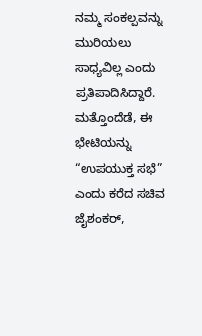ನಮ್ಮ ಸಂಕಲ್ಪವನ್ನು ಮುರಿಯಲು ಸಾಧ್ಯವಿಲ್ಲ ಎಂದು ಪ್ರತಿಪಾದಿಸಿದ್ದಾರೆ. ಮತ್ತೊಂದೆಡೆ, ಈ ಭೇಟಿಯನ್ನು “ಉಪಯುಕ್ತ ಸಭೆ” ಎಂದು ಕರೆದ ಸಚಿವ ಜೈಶಂಕರ್,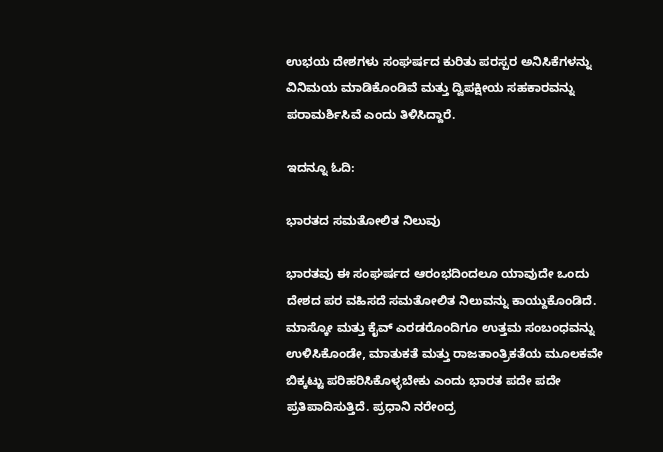ಉಭಯ ದೇಶಗಳು ಸಂಘರ್ಷದ ಕುರಿತು ಪರಸ್ಪರ ಅನಿಸಿಕೆಗಳನ್ನು ವಿನಿಮಯ ಮಾಡಿಕೊಂಡಿವೆ ಮತ್ತು ದ್ವಿಪಕ್ಷೀಯ ಸಹಕಾರವನ್ನು ಪರಾಮರ್ಶಿಸಿವೆ ಎಂದು ತಿಳಿಸಿದ್ದಾರೆ.

ಇದನ್ನೂ ಓದಿ:

ಭಾರತದ ಸಮತೋಲಿತ ನಿಲುವು

ಭಾರತವು ಈ ಸಂಘರ್ಷದ ಆರಂಭದಿಂದಲೂ ಯಾವುದೇ ಒಂದು ದೇಶದ ಪರ ವಹಿಸದೆ ಸಮತೋಲಿತ ನಿಲುವನ್ನು ಕಾಯ್ದುಕೊಂಡಿದೆ. ಮಾಸ್ಕೋ ಮತ್ತು ಕೈವ್ ಎರಡರೊಂದಿಗೂ ಉತ್ತಮ ಸಂಬಂಧವನ್ನು ಉಳಿಸಿಕೊಂಡೇ, ಮಾತುಕತೆ ಮತ್ತು ರಾಜತಾಂತ್ರಿಕತೆಯ ಮೂಲಕವೇ ಬಿಕ್ಕಟ್ಟು ಪರಿಹರಿಸಿಕೊಳ್ಳಬೇಕು ಎಂದು ಭಾರತ ಪದೇ ಪದೇ ಪ್ರತಿಪಾದಿಸುತ್ತಿದೆ. ಪ್ರಧಾನಿ ನರೇಂದ್ರ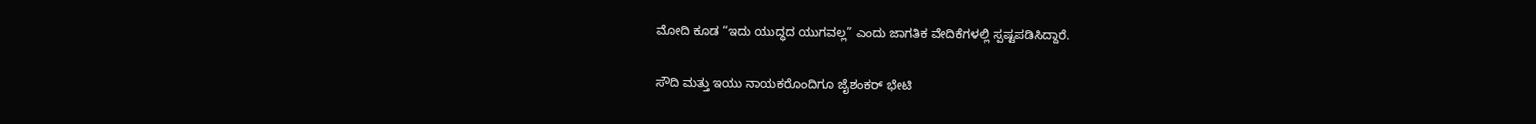ಮೋದಿ ಕೂಡ “ಇದು ಯುದ್ಧದ ಯುಗವಲ್ಲ” ಎಂದು ಜಾಗತಿಕ ವೇದಿಕೆಗಳಲ್ಲಿ ಸ್ಪಷ್ಟಪಡಿಸಿದ್ದಾರೆ.

ಸೌದಿ ಮತ್ತು ಇಯು ನಾಯಕರೊಂದಿಗೂ ಜೈಶಂಕರ್ ಭೇಟಿ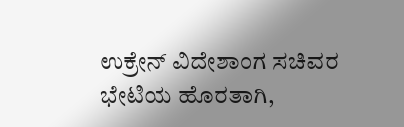ಉಕ್ರೇನ್ ವಿದೇಶಾಂಗ ಸಚಿವರ ಭೇಟಿಯ ಹೊರತಾಗಿ,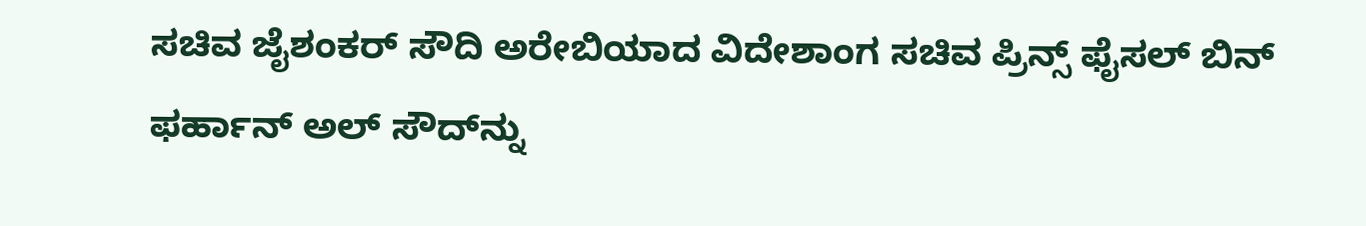ಸಚಿವ ಜೈಶಂಕರ್ ಸೌದಿ ಅರೇಬಿಯಾದ ವಿದೇಶಾಂಗ ಸಚಿವ ಪ್ರಿನ್ಸ್ ಫೈಸಲ್ ಬಿನ್ ಫರ್ಹಾನ್ ಅಲ್ ಸೌದ್‌ನ್ನು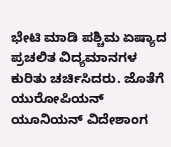ಭೇಟಿ ಮಾಡಿ ಪಶ್ಚಿಮ ಏಷ್ಯಾದ ಪ್ರಚಲಿತ ವಿದ್ಯಮಾನಗಳ ಕುರಿತು ಚರ್ಚಿಸಿದರು. ಜೊತೆಗೆ ಯುರೋಪಿಯನ್ ಯೂನಿಯನ್ ವಿದೇಶಾಂಗ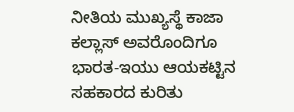ನೀತಿಯ ಮುಖ್ಯಸ್ಥೆ ಕಾಜಾ ಕಲ್ಲಾಸ್ ಅವರೊಂದಿಗೂ ಭಾರತ-ಇಯು ಆಯಕಟ್ಟಿನ ಸಹಕಾರದ ಕುರಿತು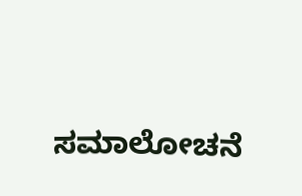ಸಮಾಲೋಚನೆ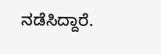ನಡೆಸಿದ್ದಾರೆ.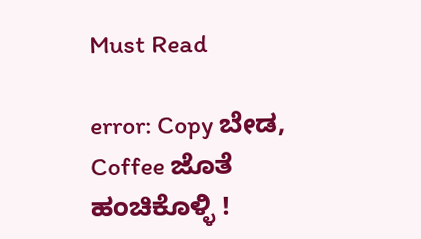Must Read

error: Copy ಬೇಡ, Coffee ಜೊತೆ ಹಂಚಿಕೊಳ್ಳಿ !